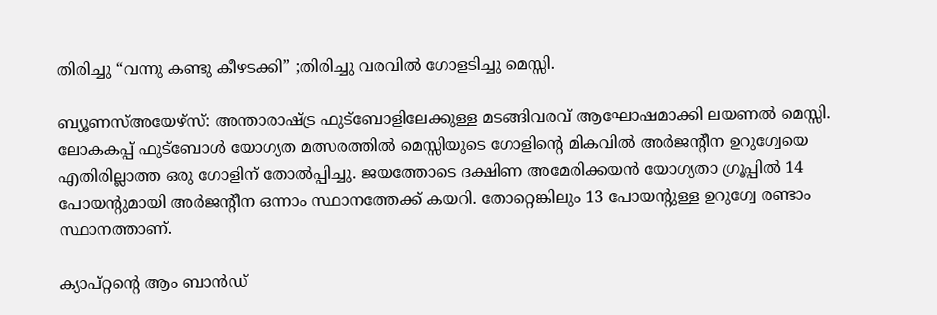തിരിച്ചു “വന്നു കണ്ടു കീഴടക്കി” ;തിരിച്ചു വരവില്‍ ഗോളടിച്ചു മെസ്സി.

ബ്യൂണസ്അയേഴ്സ്: അന്താരാഷ്ട്ര ഫുട്ബോളിലേക്കുള്ള മടങ്ങിവരവ് ആഘോഷമാക്കി ലയണല്‍ മെസ്സി. ലോകകപ്പ് ഫുട്ബോള്‍ യോഗ്യത മത്സരത്തില്‍ മെസ്സിയുടെ ഗോളിന്റെ മികവില്‍ അര്‍ജന്‍റീന ഉറുഗ്വേയെ എതിരില്ലാത്ത ഒരു ഗോളിന് തോല്‍പ്പിച്ചു. ജയത്തോടെ ദക്ഷിണ അമേരിക്കയന്‍ യോഗ്യതാ ഗ്രൂപ്പില്‍ 14 പോയന്റുമായി അര്‍ജന്റീന ഒന്നാം സ്ഥാനത്തേക്ക് കയറി. തോറ്റെങ്കിലും 13 പോയന്റുള്ള ഉറുഗ്വേ രണ്ടാം സ്ഥാനത്താണ്.

ക്യാപ്റ്റന്റെ ആം ബാന്‍ഡ്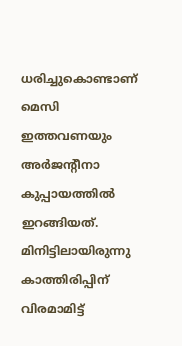ധരിച്ചുകൊണ്ടാണ് മെസി ഇത്തവണയും അര്‍ജന്റീനാ കുപ്പായത്തില്‍ ഇറങ്ങിയത്. മിനിട്ടിലായിരുന്നു കാത്തിരിപ്പിന് വിരമാമിട്ട്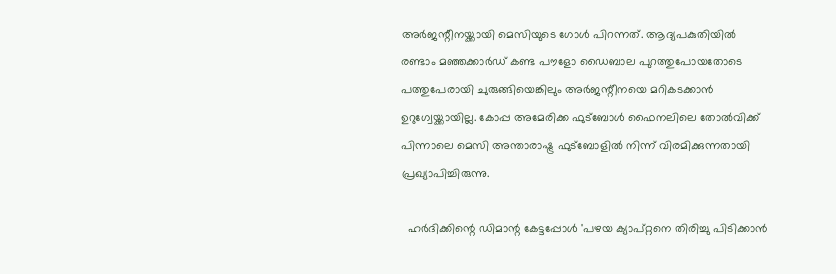അര്‍ജന്റീനയ്ക്കായി മെസിയുടെ ഗോള്‍ പിറന്നത്. ആദ്യപകുതിയില്‍ രണ്ടാം മഞ്ഞക്കാര്‍ഡ് കണ്ട പൗളോ ഡൈബാല പുറത്തുപോയതോടെ പത്തുപേരായി ചുരുങ്ങിയെങ്കിലും അര്‍ജന്റീനയെ മറികടക്കാന്‍ ഉറുഗ്വേയ്ക്കായില്ല. കോപ്പ അമേരിക്ക ഫുട്ബോള്‍ ഫൈനലിലെ തോല്‍വിക്ക് പിന്നാലെ മെസി അന്താരാഷ്ട്ര ഫുട്ബോളില്‍ നിന്ന് വിരമിക്കുന്നതായി പ്രഖ്യാപിച്ചിരുന്നു.

  ഹര്‍ദിക്കിന്റെ ഡിമാന്റ കേട്ടപ്പോള്‍ 'പഴയ ക്യാപ്റ്റനെ തിരിച്ചു പിടിക്കാന്‍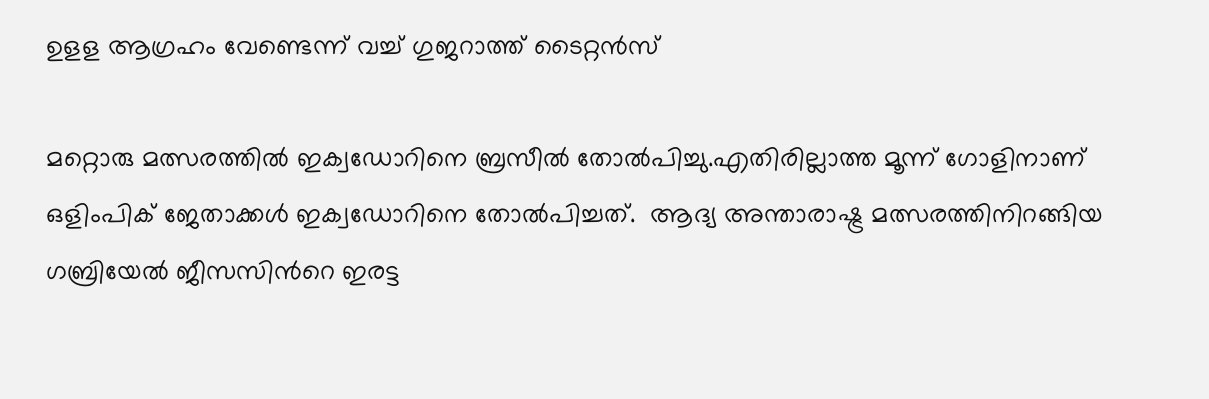ഉളള ആഗ്രഹം വേണ്ടെന്ന് വച്ച് ഗുജറാത്ത് ടൈറ്റൻസ്

മറ്റൊരു മത്സരത്തില്‍ ഇക്വഡോറിനെ ബ്രസീല്‍ തോല്‍പിച്ചു.എതിരില്ലാത്ത മൂന്ന് ഗോളിനാണ് ഒളിംപിക് ജേതാക്കള്‍ ഇക്വഡോറിനെ തോല്‍പിച്ചത്.  ആദ്യ അന്താരാഷ്ട്ര മത്സരത്തിനിറങ്ങിയ ഗബ്രിയേൽ ജീസസിന്‍റെ ഇരട്ട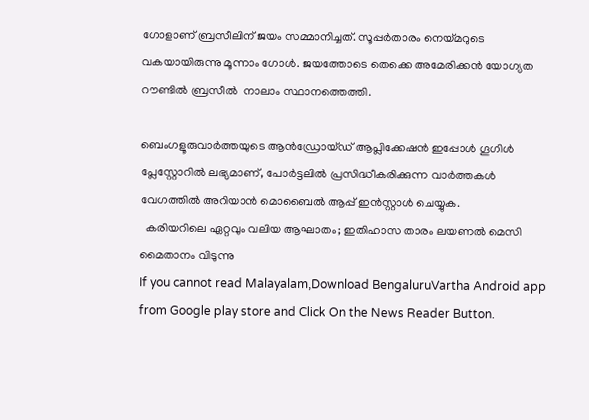ഗോളാണ് ബ്രസീലിന് ജയം സമ്മാനിച്ചത്. സൂപ്പർതാരം നെയ്മറുടെ വകയായിരുന്നു മൂന്നാം ഗോൾ. ജയത്തോടെ തെക്കെ അമേരിക്കന്‍ യോഗ്യത റൗണ്ടില്‍ ബ്രസീല്‍  നാലാം സ്ഥാനത്തെത്തി.

ബെംഗളൂരുവാർത്തയുടെ ആൻഡ്രോയ്ഡ് ആപ്ലിക്കേഷൻ ഇപ്പോൾ ഗൂഗിൾ പ്ലേസ്റ്റോറിൽ ലഭ്യമാണ്, പോർട്ടലിൽ പ്രസിദ്ധീകരിക്കുന്ന വാർത്തകൾ വേഗത്തിൽ അറിയാൻ മൊബൈൽ ആപ്പ് ഇൻസ്റ്റാൾ ചെയ്യുക.
  കരിയറിലെ ഏറ്റവും വലിയ ആഘാതം; ഇതിഹാസ താരം ലയണൽ മെസി മൈതാനം വിടുന്നു
If you cannot read Malayalam,Download BengaluruVartha Android app from Google play store and Click On the News Reader Button.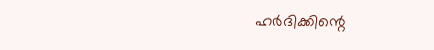ഹര്‍ദിക്കിന്റെ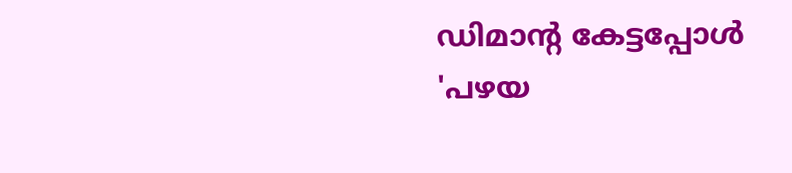ഡിമാന്റ കേട്ടപ്പോള്‍ 'പഴയ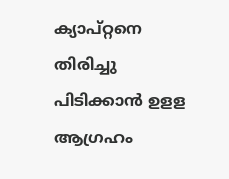ക്യാപ്റ്റനെ തിരിച്ചു പിടിക്കാന്‍ ഉളള ആഗ്രഹം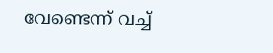വേണ്ടെന്ന് വച്ച്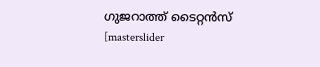ഗുജറാത്ത് ടൈറ്റൻസ്
[masterslider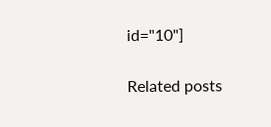id="10"]

Related posts